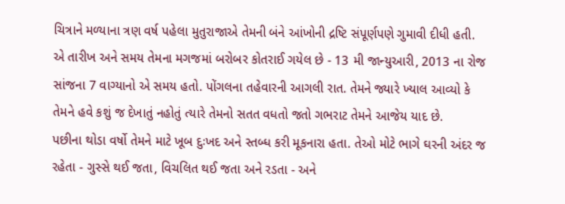ચિત્રાને મળ્યાના ત્રણ વર્ષ પહેલા મુતુરાજાએ તેમની બંને આંખોની દ્રષ્ટિ સંપૂર્ણપણે ગુમાવી દીધી હતી. એ તારીખ અને સમય તેમના મગજમાં બરોબર કોતરાઈ ગયેલ છે - 13 મી જાન્યુઆરી, 2013 ના રોજ સાંજના 7 વાગ્યાનો એ સમય હતો. પોંગલના તહેવારની આગલી રાત. તેમને જ્યારે ખ્યાલ આવ્યો કે તેમને હવે કશું જ દેખાતું નહોતું ત્યારે તેમનો સતત વધતો જતો ગભરાટ તેમને આજેય યાદ છે.
પછીના થોડા વર્ષો તેમને માટે ખૂબ દુઃખદ અને સ્તબ્ધ કરી મૂકનારા હતા. તેઓ મોટે ભાગે ઘરની અંદર જ રહેતા - ગુસ્સે થઈ જતા, વિચલિત થઈ જતા અને રડતા - અને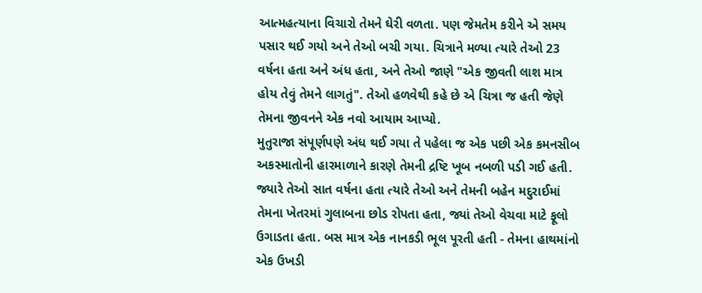આત્મહત્યાના વિચારો તેમને ઘેરી વળતા. પણ જેમતેમ કરીને એ સમય પસાર થઈ ગયો અને તેઓ બચી ગયા. ચિત્રાને મળ્યા ત્યારે તેઓ 23 વર્ષના હતા અને અંધ હતા, અને તેઓ જાણે "એક જીવતી લાશ માત્ર હોય તેવું તેમને લાગતું". તેઓ હળવેથી કહે છે એ ચિત્રા જ હતી જેણે તેમના જીવનને એક નવો આયામ આપ્યો.
મુતુરાજા સંપૂર્ણપણે અંધ થઈ ગયા તે પહેલા જ એક પછી એક કમનસીબ અકસ્માતોની હારમાળાને કારણે તેમની દ્રષ્ટિ ખૂબ નબળી પડી ગઈ હતી. જ્યારે તેઓ સાત વર્ષના હતા ત્યારે તેઓ અને તેમની બહેન મદુરાઈમાં તેમના ખેતરમાં ગુલાબના છોડ રોપતા હતા, જ્યાં તેઓ વેચવા માટે ફૂલો ઉગાડતા હતા. બસ માત્ર એક નાનકડી ભૂલ પૂરતી હતી - તેમના હાથમાંનો એક ઉખડી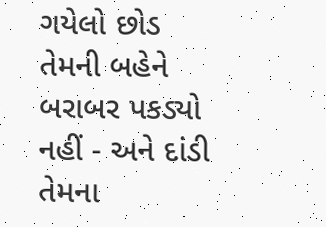ગયેલો છોડ તેમની બહેને બરાબર પકડ્યો નહીં - અને દાંડી તેમના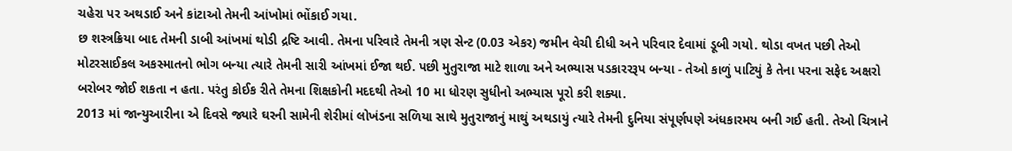ચહેરા પર અથડાઈ અને કાંટાઓ તેમની આંખોમાં ભોંકાઈ ગયા.
છ શસ્ત્રક્રિયા બાદ તેમની ડાબી આંખમાં થોડી દ્રષ્ટિ આવી. તેમના પરિવારે તેમની ત્રણ સેન્ટ (0.03 એકર) જમીન વેચી દીધી અને પરિવાર દેવામાં ડૂબી ગયો. થોડા વખત પછી તેઓ મોટરસાઈકલ અકસ્માતનો ભોગ બન્યા ત્યારે તેમની સારી આંખમાં ઈજા થઈ. પછી મુતુરાજા માટે શાળા અને અભ્યાસ પડકારરરૂપ બન્યા - તેઓ કાળું પાટિયું કે તેના પરના સફેદ અક્ષરો બરોબર જોઈ શકતા ન હતા. પરંતુ કોઈક રીતે તેમના શિક્ષકોની મદદથી તેઓ 10 મા ધોરણ સુધીનો અભ્યાસ પૂરો કરી શક્યા.
2013 માં જાન્યુઆરીના એ દિવસે જ્યારે ઘરની સામેની શેરીમાં લોખંડના સળિયા સાથે મુતુરાજાનું માથું અથડાયું ત્યારે તેમની દુનિયા સંપૂર્ણપણે અંધકારમય બની ગઈ હતી. તેઓ ચિત્રાને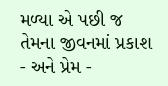મળ્યા એ પછી જ તેમના જીવનમાં પ્રકાશ - અને પ્રેમ -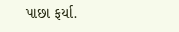પાછા ફર્યા.